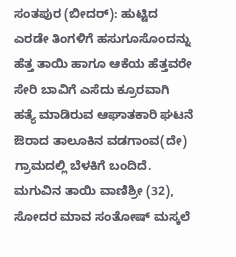ಸಂತಪುರ (ಬೀದರ್): ಹುಟ್ಟಿದ ಎರಡೇ ತಿಂಗಳಿಗೆ ಹಸುಗೂಸೊಂದನ್ನು ಹೆತ್ತ ತಾಯಿ ಹಾಗೂ ಆಕೆಯ ಹೆತ್ತವರೇ ಸೇರಿ ಬಾವಿಗೆ ಎಸೆದು ಕ್ರೂರವಾಗಿ ಹತ್ಯೆ ಮಾಡಿರುವ ಆಘಾತಕಾರಿ ಘಟನೆ ಔರಾದ ತಾಲೂಕಿನ ವಡಗಾಂವ(ದೇ) ಗ್ರಾಮದಲ್ಲಿ ಬೆಳಕಿಗೆ ಬಂದಿದೆ.
ಮಗುವಿನ ತಾಯಿ ವಾಣಿಶ್ರೀ (32), ಸೋದರ ಮಾವ ಸಂತೋಷ್ ಮಸ್ಕಲೆ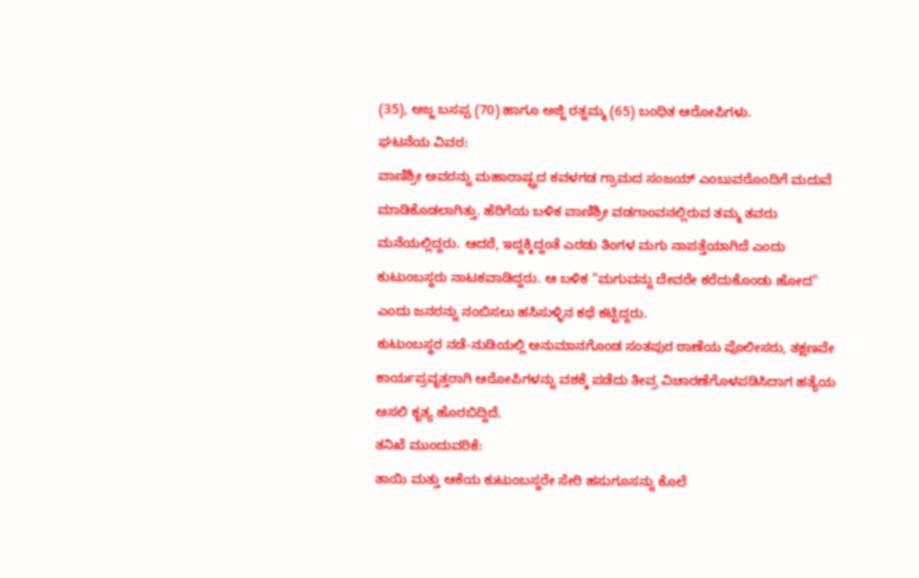(35), ಅಜ್ಜ ಬಸಪ್ಪ (70) ಹಾಗೂ ಅಜ್ಜಿ ರತ್ನಮ್ಮ (65) ಬಂಧಿತ ಆರೋಪಿಗಳು.
ಘಟನೆಯ ವಿವರ:
ವಾಣಿಶ್ರೀ ಅವರನ್ನು ಮಹಾರಾಷ್ಟ್ರದ ಕವಳಗಡ ಗ್ರಾಮದ ಸಂಜಯ್ ಎಂಬುವರೊಂದಿಗೆ ಮದುವೆ ಮಾಡಿಕೊಡಲಾಗಿತ್ತು. ಹೆರಿಗೆಯ ಬಳಿಕ ವಾಣಿಶ್ರೀ ವಡಗಾಂವನಲ್ಲಿರುವ ತಮ್ಮ ತವರು ಮನೆಯಲ್ಲಿದ್ದರು. ಆದರೆ, ಇದ್ದಕ್ಕಿದ್ದಂತೆ ಎರಡು ತಿಂಗಳ ಮಗು ನಾಪತ್ತೆಯಾಗಿದೆ ಎಂದು ಕುಟುಂಬಸ್ಥರು ನಾಟಕವಾಡಿದ್ದರು. ಆ ಬಳಿಕ "ಮಗುವನ್ನು ದೇವರೇ ಕರೆದುಕೊಂಡು ಹೋದ" ಎಂದು ಜನರನ್ನು ನಂಬಿಸಲು ಹಸಿಸುಳ್ಳಿನ ಕಥೆ ಕಟ್ಟಿದ್ದರು.
ಕುಟುಂಬಸ್ಥರ ನಡೆ-ನುಡಿಯಲ್ಲಿ ಅನುಮಾನಗೊಂಡ ಸಂತಪುರ ಠಾಣೆಯ ಪೊಲೀಸರು, ತಕ್ಷಣವೇ ಕಾರ್ಯಪ್ರವೃತ್ತರಾಗಿ ಆರೋಪಿಗಳನ್ನು ವಶಕ್ಕೆ ಪಡೆದು ತೀವ್ರ ವಿಚಾರಣೆಗೊಳಪಡಿಸಿದಾಗ ಹತ್ಯೆಯ ಅಸಲಿ ಕೃತ್ಯ ಹೊರಬಿದ್ದಿದೆ.
ತನಿಖೆ ಮುಂದುವರಿಕೆ:
ತಾಯಿ ಮತ್ತು ಆಕೆಯ ಕುಟುಂಬಸ್ಥರೇ ಸೇರಿ ಹಸುಗೂಸನ್ನು ಕೊಲೆ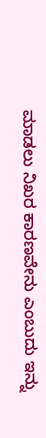ಮಾಡಲು ನಿಖರ ಕಾರಣವೇನು ಎಂಬುದು ಇನ್ನು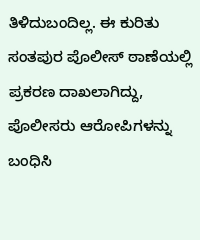ತಿಳಿದುಬಂದಿಲ್ಲ. ಈ ಕುರಿತು ಸಂತಪುರ ಪೊಲೀಸ್ ಠಾಣೆಯಲ್ಲಿ ಪ್ರಕರಣ ದಾಖಲಾಗಿದ್ದು, ಪೊಲೀಸರು ಆರೋಪಿಗಳನ್ನು ಬಂಧಿಸಿ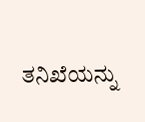ತನಿಖೆಯನ್ನು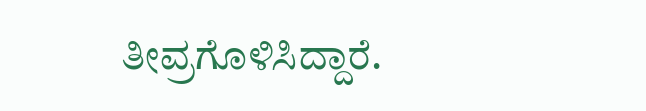ತೀವ್ರಗೊಳಿಸಿದ್ದಾರೆ.